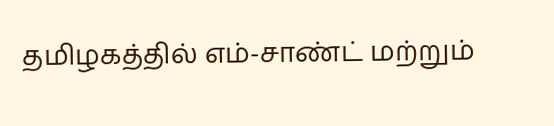தமிழகத்தில் எம்-சாண்ட் மற்றும்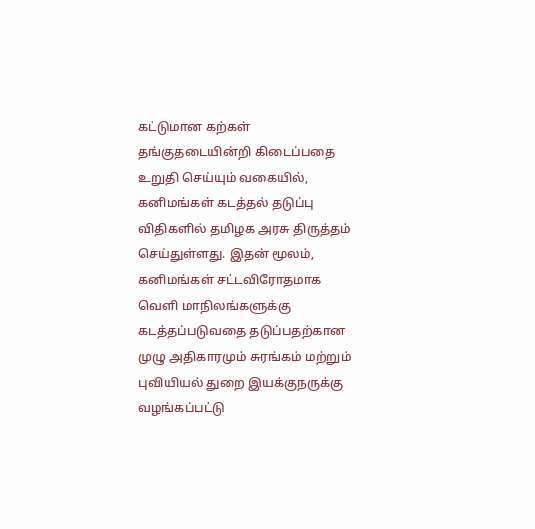கட்டுமான கற்கள் தங்குதடையின்றி கிடைப்பதை உறுதி செய்யும் வகையில், கனிமங்கள் கடத்தல் தடுப்பு விதிகளில் தமிழக அரசு திருத்தம் செய்துள்ளது. இதன் மூலம், கனிமங்கள் சட்டவிரோதமாக வெளி மாநிலங்களுக்கு கடத்தப்படுவதை தடுப்பதற்கான முழு அதிகாரமும் சுரங்கம் மற்றும் புவியியல் துறை இயக்குநருக்கு வழங்கப்பட்டு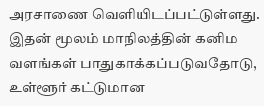அரசாணை வெளியிடப்பட்டுள்ளது. இதன் மூலம் மாநிலத்தின் கனிம வளங்கள் பாதுகாக்கப்படுவதோடு, உள்ளூர் கட்டுமான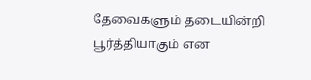தேவைகளும் தடையின்றி பூர்த்தியாகும் என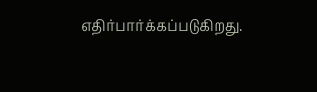எதிர்பார்க்கப்படுகிறது.